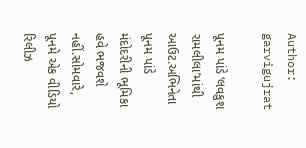Author: garvigujrat

પૂનમ પાંડે ‘લવકુશ રામલીલા’માંથી આઉટ.અભિનેતા પૂનમ પાંડે મંદોદરીની ભૂમિકા હવે ભજવશે નહીં.સોમવારે, પૂનમે એક વીડિયો રિલીઝ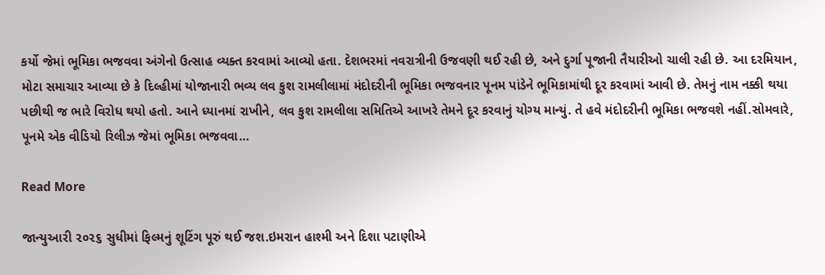કર્યો જેમાં ભૂમિકા ભજવવા અંગેનો ઉત્સાહ વ્યક્ત કરવામાં આવ્યો હતા. દેશભરમાં નવરાત્રીની ઉજવણી થઈ રહી છે, અને દુર્ગા પૂજાની તૈયારીઓ ચાલી રહી છે. આ દરમિયાન, મોટા સમાચાર આવ્યા છે કે દિલ્હીમાં યોજાનારી ભવ્ય લવ કુશ રામલીલામાં મંદોદરીની ભૂમિકા ભજવનાર પૂનમ પાંડેને ભૂમિકામાંથી દૂર કરવામાં આવી છે. તેમનું નામ નક્કી થયા પછીથી જ ભારે વિરોધ થયો હતો. આને ધ્યાનમાં રાખીને, લવ કુશ રામલીલા સમિતિએ આખરે તેમને દૂર કરવાનું યોગ્ય માન્યું. તે હવે મંદોદરીની ભૂમિકા ભજવશે નહીં.સોમવારે, પૂનમે એક વીડિયો રિલીઝ જેમાં ભૂમિકા ભજવવા…

Read More

જાન્યુઆરી ૨૦૨૬ સુધીમાં ફિલ્મનું શૂટિંગ પૂરું થઈ જશ.ઇમરાન હાશ્મી અને દિશા પટાણીએ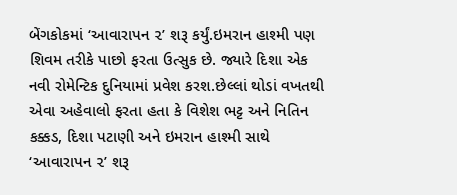બેંગકોકમાં ‘આવારાપન ૨’ શરૂ કર્યું.ઇમરાન હાશ્મી પણ શિવમ તરીકે પાછો ફરતા ઉત્સુક છે. જ્યારે દિશા એક નવી રોમેન્ટિક દુનિયામાં પ્રવેશ કરશ.છેલ્લાં થોડાં વખતથી એવા અહેવાલો ફરતા હતા કે વિશેશ ભટ્ટ અને નિતિન કક્કડ, દિશા પટાણી અને ઇમરાન હાશ્મી સાથે ‘આવારાપન ૨’ શરૂ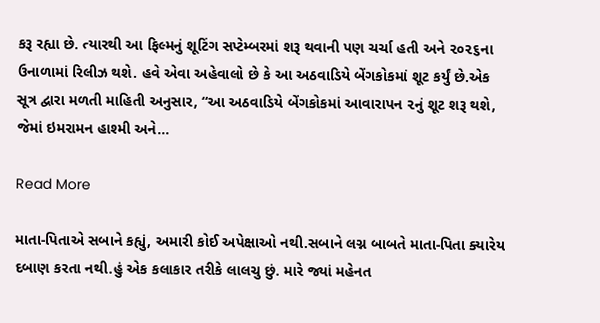કરૂ રહ્યા છે. ત્યારથી આ ફિલ્મનું શૂટિંગ સપ્ટેમ્બરમાં શરૂ થવાની પણ ચર્ચા હતી અને ૨૦૨૬ના ઉનાળામાં રિલીઝ થશે. હવે એવા અહેવાલો છે કે આ અઠવાડિયે બેંગકોકમાં શૂટ કર્યું છે.એક સૂત્ર દ્વારા મળતી માહિતી અનુસાર, “આ અઠવાડિયે બેંગકોકમાં આવારાપન ૨નું શૂટ શરૂ થશે, જેમાં ઇમરામન હાશ્મી અને…

Read More

માતા-પિતાએ સબાને કહ્યું, અમારી કોઈ અપેક્ષાઓ નથી.સબાને લગ્ન બાબતે માતા-પિતા ક્યારેય દબાણ કરતા નથી.હું એક કલાકાર તરીકે લાલચુ છું. મારે જ્યાં મહેનત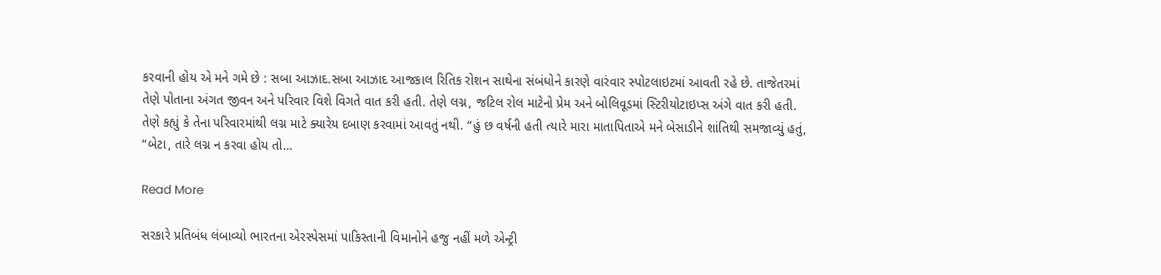કરવાની હોય એ મને ગમે છે : સબા આઝાદ.સબા આઝાદ આજકાલ રિતિક રોશન સાથેના સંબંધોને કારણે વારંવાર સ્પોટલાઇટમાં આવતી રહે છે. તાજેતરમાં તેણે પોતાના અંગત જીવન અને પરિવાર વિશે વિગતે વાત કરી હતી. તેણે લગ્ન, જટિલ રોલ માટેનો પ્રેમ અને બોલિવૂડમાં સ્ટિરીયોટાઇપ્સ અંગે વાત કરી હતી. તેણે કહ્યું કે તેના પરિવારમાંથી લગ્ન માટે ક્યારેય દબાણ કરવામાં આવતું નથી. “હું છ વર્ષની હતી ત્યારે મારા માતાપિતાએ મને બેસાડીને શાંતિથી સમજાવ્યું હતું, “બેટા, તારે લગ્ન ન કરવા હોય તો…

Read More

સરકારે પ્રતિબંધ લંબાવ્યો ભારતના એરસ્પેસમાં પાકિસ્તાની વિમાનોને હજુ નહીં મળે એન્ટ્રી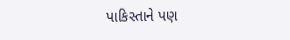પાકિસ્તાને પણ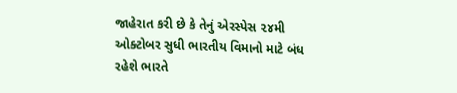જાહેરાત કરી છે કે તેનું એરસ્પેસ ૨૪મી ઓક્ટોબર સુધી ભારતીય વિમાનો માટે બંધ રહેશે ભારતે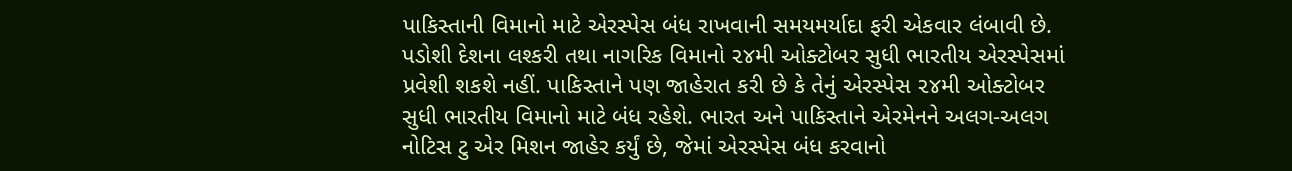પાકિસ્તાની વિમાનો માટે એરસ્પેસ બંધ રાખવાની સમયમર્યાદા ફરી એકવાર લંબાવી છે. પડોશી દેશના લશ્કરી તથા નાગરિક વિમાનો ૨૪મી ઓક્ટોબર સુધી ભારતીય એરસ્પેસમાં પ્રવેશી શકશે નહીં. પાકિસ્તાને પણ જાહેરાત કરી છે કે તેનું એરસ્પેસ ૨૪મી ઓક્ટોબર સુધી ભારતીય વિમાનો માટે બંધ રહેશે. ભારત અને પાકિસ્તાને એરમેનને અલગ-અલગ નોટિસ ટુ એર મિશન જાહેર કર્યું છે, જેમાં એરસ્પેસ બંધ કરવાનો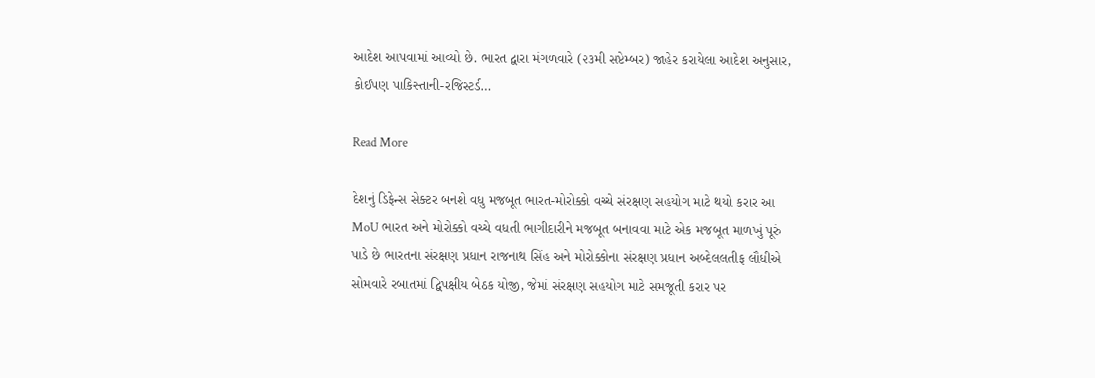આદેશ આપવામાં આવ્યો છે. ભારત દ્વારા મંગળવારે (૨૩મી સપ્ટેમ્બર) જાહેર કરાયેલા આદેશ અનુસાર, કોઈપણ પાકિસ્તાની-રજિસ્ટર્ડ…

Read More

દેશનું ડિફેન્સ સેક્ટર બનશે વધુ મજબૂત ભારત-મોરોક્કો વચ્ચે સંરક્ષણ સહયોગ માટે થયો કરાર આ MoU ભારત અને મોરોક્કો વચ્ચે વધતી ભાગીદારીને મજબૂત બનાવવા માટે એક મજબૂત માળખું પૂરું પાડે છે ભારતના સંરક્ષણ પ્રધાન રાજનાથ સિંહ અને મોરોક્કોના સંરક્ષણ પ્રધાન અબ્દેલલતીફ લૌધીએ સોમવારે રબાતમાં દ્વિપક્ષીય બેઠક યોજી, જેમાં સંરક્ષણ સહયોગ માટે સમજૂતી કરાર પર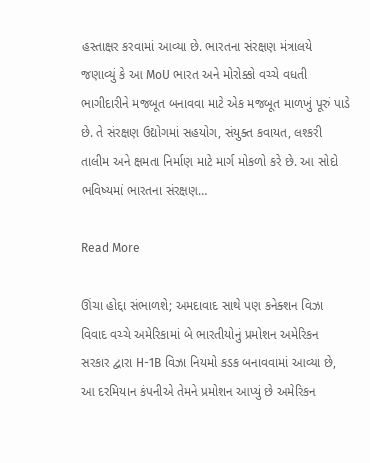હસ્તાક્ષર કરવામાં આવ્યા છે. ભારતના સંરક્ષણ મંત્રાલયે જણાવ્યું કે આ MoU ભારત અને મોરોક્કો વચ્ચે વધતી ભાગીદારીને મજબૂત બનાવવા માટે એક મજબૂત માળખું પૂરું પાડે છે. તે સંરક્ષણ ઉદ્યોગમાં સહયોગ, સંયુક્ત કવાયત, લશ્કરી તાલીમ અને ક્ષમતા નિર્માણ માટે માર્ગ મોકળો કરે છે. આ સોદો ભવિષ્યમાં ભારતના સંરક્ષણ…

Read More

ઊંચા હોદ્દા સંભાળશે; અમદાવાદ સાથે પણ કનેક્શન વિઝા વિવાદ વચ્ચે અમેરિકામાં બે ભારતીયોનું પ્રમોશન અમેરિકન સરકાર દ્વારા H-1B વિઝા નિયમો કડક બનાવવામાં આવ્યા છે, આ દરમિયાન કંપનીએ તેમને પ્રમોશન આપ્યું છે અમેરિકન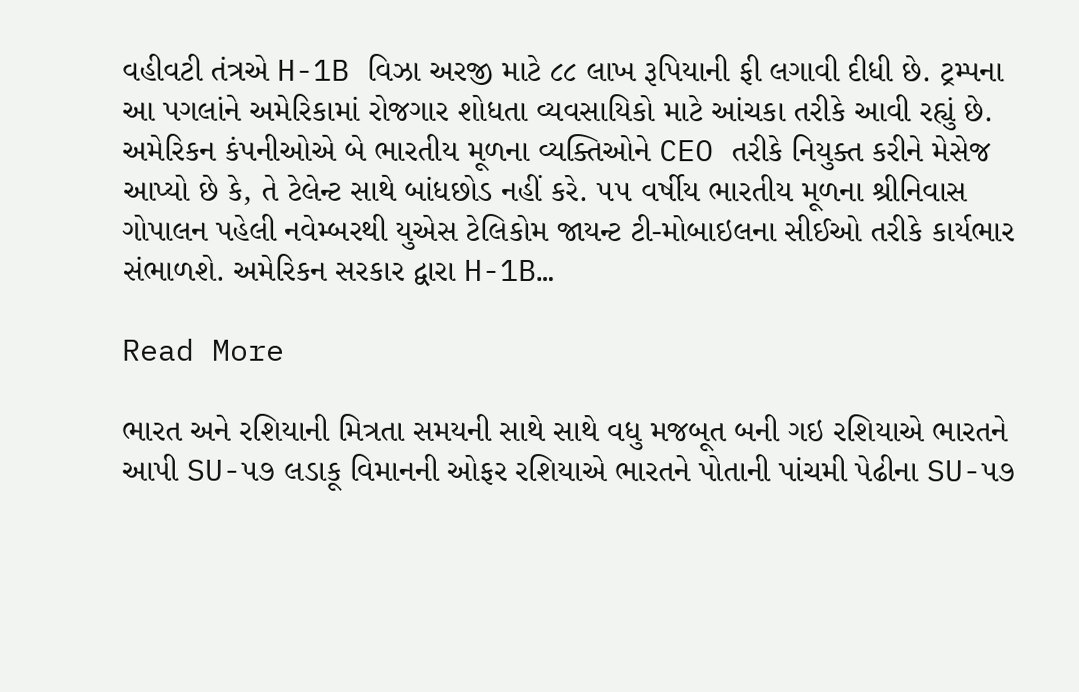વહીવટી તંત્રએ H-1B વિઝા અરજી માટે ૮૮ લાખ રૂપિયાની ફી લગાવી દીધી છે. ટ્રમ્પના આ પગલાંને અમેરિકામાં રોજગાર શોધતા વ્યવસાયિકો માટે આંચકા તરીકે આવી રહ્યું છે. અમેરિકન કંપનીઓએ બે ભારતીય મૂળના વ્યક્તિઓને CEO તરીકે નિયુક્ત કરીને મેસેજ આપ્યો છે કે, તે ટેલેન્ટ સાથે બાંધછોડ નહીં કરે. ૫૫ વર્ષીય ભારતીય મૂળના શ્રીનિવાસ ગોપાલન પહેલી નવેમ્બરથી યુએસ ટેલિકોમ જાયન્ટ ટી-મોબાઇલના સીઈઓ તરીકે કાર્યભાર સંભાળશે. અમેરિકન સરકાર દ્વારા H-1B…

Read More

ભારત અને રશિયાની મિત્રતા સમયની સાથે સાથે વધુ મજબૂત બની ગઇ રશિયાએ ભારતને આપી SU-૫૭ લડાકૂ વિમાનની ઓફર રશિયાએ ભારતને પોતાની પાંચમી પેઢીના SU-૫૭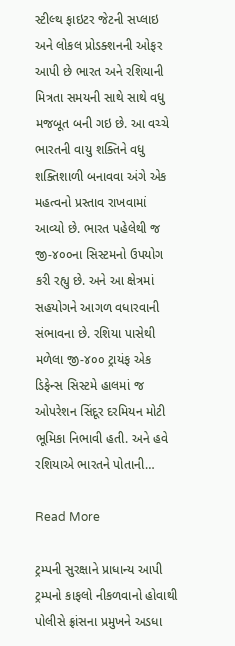સ્ટીલ્થ ફાઇટર જેટની સપ્લાઇ અને લોકલ પ્રોડક્શનની ઓફર આપી છે ભારત અને રશિયાની મિત્રતા સમયની સાથે સાથે વધુ મજબૂત બની ગઇ છે. આ વચ્ચે ભારતની વાયુ શક્તિને વધુ શક્તિશાળી બનાવવા અંગે એક મહત્વનો પ્રસ્તાવ રાખવામાં આવ્યો છે. ભારત પહેલેથી જ જી-૪૦૦ના સિસ્ટમનો ઉપયોગ કરી રહ્યુ છે. અને આ ક્ષેત્રમાં સહયોગને આગળ વધારવાની સંભાવના છે. રશિયા પાસેથી મળેલા જી-૪૦૦ ટ્રાયંફ એક ડિફેન્સ સિસ્ટમે હાલમાં જ ઓપરેશન સિંદૂર દરમિયન મોટી ભૂમિકા નિભાવી હતી. અને હવે રશિયાએ ભારતને પોતાની…

Read More

ટ્રમ્પની સુરક્ષાને પ્રાધાન્ય આપી ટ્રમ્પનો કાફલો નીકળવાનો હોવાથી પોલીસે ફ્રાંસના પ્રમુખને અડધા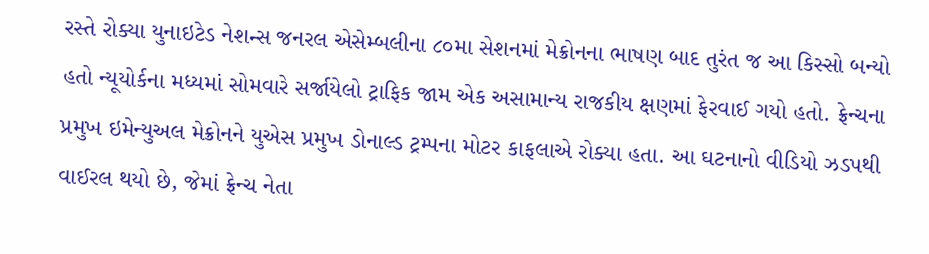રસ્તે રોક્યા યુનાઇટેડ નેશન્સ જનરલ એસેમ્બલીના ૮૦મા સેશનમાં મેક્રોનના ભાષણ બાદ તુરંત જ આ કિસ્સો બન્યો હતો ન્યૂયોર્કના મધ્યમાં સોમવારે સર્જાયેલો ટ્રાફિક જામ એક અસામાન્ય રાજકીય ક્ષણમાં ફેરવાઈ ગયો હતો. ફ્રેન્ચના પ્રમુખ ઇમેન્યુઅલ મેક્રોનને યુએસ પ્રમુખ ડોનાલ્ડ ટ્રમ્પના મોટર કાફલાએ રોક્યા હતા. આ ઘટનાનો વીડિયો ઝડપથી વાઈરલ થયો છે, જેમાં ફ્રેન્ચ નેતા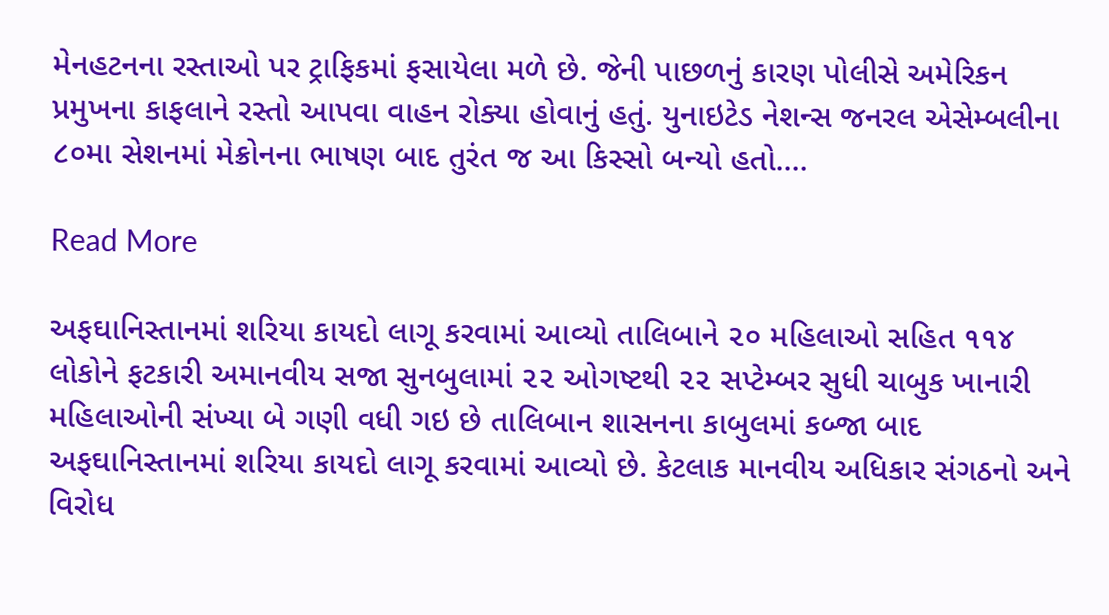મેનહટનના રસ્તાઓ પર ટ્રાફિકમાં ફસાયેલા મળે છે. જેની પાછળનું કારણ પોલીસે અમેરિકન પ્રમુખના કાફલાને રસ્તો આપવા વાહન રોક્યા હોવાનું હતું. યુનાઇટેડ નેશન્સ જનરલ એસેમ્બલીના ૮૦મા સેશનમાં મેક્રોનના ભાષણ બાદ તુરંત જ આ કિસ્સો બન્યો હતો.…

Read More

અફઘાનિસ્તાનમાં શરિયા કાયદો લાગૂ કરવામાં આવ્યો તાલિબાને ૨૦ મહિલાઓ સહિત ૧૧૪ લોકોને ફટકારી અમાનવીય સજા સુનબુલામાં ૨૨ ઓગષ્ટથી ૨૨ સપ્ટેમ્બર સુધી ચાબુક ખાનારી મહિલાઓની સંખ્યા બે ગણી વધી ગઇ છે તાલિબાન શાસનના કાબુલમાં કબ્જા બાદ અફઘાનિસ્તાનમાં શરિયા કાયદો લાગૂ કરવામાં આવ્યો છે. કેટલાક માનવીય અધિકાર સંગઠનો અને વિરોધ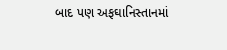બાદ પણ અફઘાનિસ્તાનમાં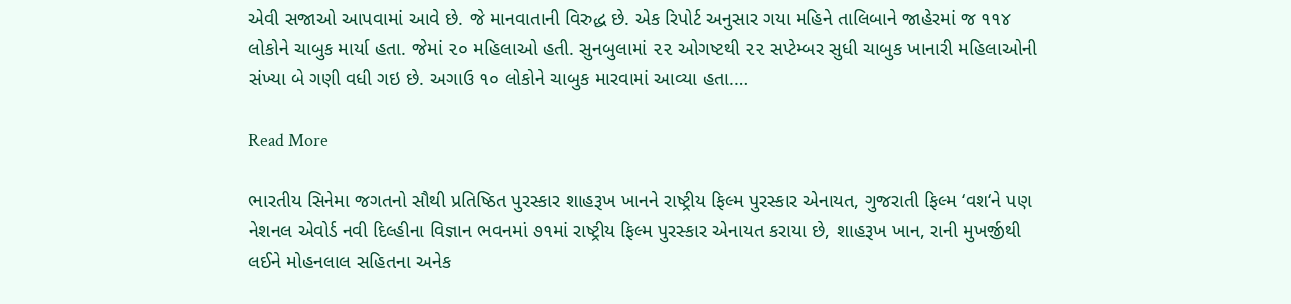એવી સજાઓ આપવામાં આવે છે. જે માનવાતાની વિરુદ્ધ છે. એક રિપોર્ટ અનુસાર ગયા મહિને તાલિબાને જાહેરમાં જ ૧૧૪ લોકોને ચાબુક માર્યા હતા. જેમાં ૨૦ મહિલાઓ હતી. સુનબુલામાં ૨૨ ઓગષ્ટથી ૨૨ સપ્ટેમ્બર સુધી ચાબુક ખાનારી મહિલાઓની સંખ્યા બે ગણી વધી ગઇ છે. અગાઉ ૧૦ લોકોને ચાબુક મારવામાં આવ્યા હતા.…

Read More

ભારતીય સિનેમા જગતનો સૌથી પ્રતિષ્ઠિત પુરસ્કાર શાહરૂખ ખાનને રાષ્ટ્રીય ફિલ્મ પુરસ્કાર એનાયત, ગુજરાતી ફિલ્મ ‘વશ‘ને પણ નેશનલ એવોર્ડ નવી દિલ્હીના વિજ્ઞાન ભવનમાં ૭૧માં રાષ્ટ્રીય ફિલ્મ પુરસ્કાર એનાયત કરાયા છે, શાહરૂખ ખાન, રાની મુખર્જીથી લઈને મોહનલાલ સહિતના અનેક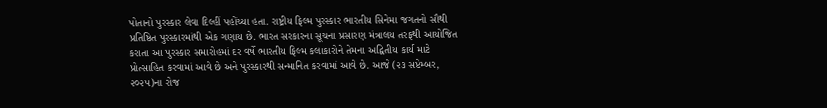પોતાનો પુરસ્કાર લેવા દિલ્હીં પહોંચ્યા હતા. રાષ્ટ્રીય ફિલ્મ પુરસ્કાર ભારતીય સિનેમા જગતનો સૌથી પ્રતિષ્ઠિત પુરસ્કારમાંથી એક ગણાય છે. ભારત સરકારના સૂચના પ્રસારણ મંત્રાલય તરફથી આયોજિત કરાતા આ પુરસ્કાર સમારોહમાં દર વર્ષે ભારતીય ફિલ્મ કલાકારોને તેમના અદ્વિતીય કાર્ય માટે પ્રોત્સાહિત કરવામાં આવે છે અને પુરસ્કારથી સન્માનિત કરવામાં આવે છે. આજે (૨૩ સપ્ટેમ્બર, ૨૦૨૫)ના રોજ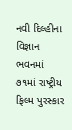નવી દિલ્હીના વિજ્ઞાન ભવનમાં ૭૧માં રાષ્ટ્રીય ફિલ્મ પુરસ્કાર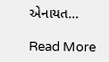એનાયત…

Read More